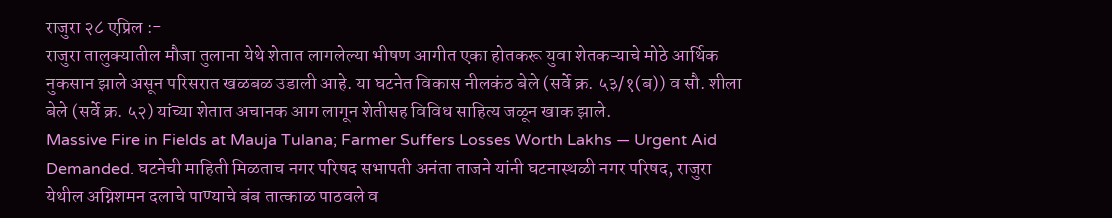राजुरा २८ एप्रिल :-
राजुरा तालुक्यातील मौजा तुलाना येथे शेतात लागलेल्या भीषण आगीत एका होतकरू युवा शेतकऱ्याचे मोठे आर्थिक नुकसान झाले असून परिसरात खळबळ उडाली आहे. या घटनेत विकास नीलकंठ बेले (सर्वे क्र. ५३/१(ब)) व सौ. शीला बेले (सर्वे क्र. ५२) यांच्या शेतात अचानक आग लागून शेतीसह विविध साहित्य जळून खाक झाले.
Massive Fire in Fields at Mauja Tulana; Farmer Suffers Losses Worth Lakhs — Urgent Aid Demanded. घटनेची माहिती मिळताच नगर परिषद सभापती अनंता ताजने यांनी घटनास्थळी नगर परिषद, राजुरा येथील अग्निशमन दलाचे पाण्याचे बंब तात्काळ पाठवले व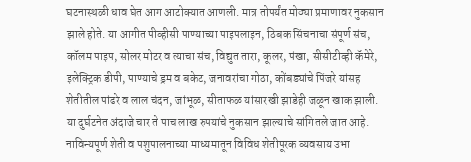घटनास्थळी धाव घेत आग आटोक्यात आणली. मात्र तोपर्यंत मोठ्या प्रमाणावर नुकसान झाले होते. या आगीत पीव्हीसी पाण्याच्या पाइपलाइन, ठिबक सिंचनाचा संपूर्ण संच, कॉलम पाइप, सोलर मोटर व त्याचा संच, विद्युत तारा, कूलर, पंखा, सीसीटीव्ही कॅमेरे, इलेक्ट्रिक डीपी, पाण्याचे ड्रम व बकेट, जनावरांचा गोठा, कोंबड्यांचे पिंजरे यांसह शेतीतील पांढरे व लाल चंदन, जांभूळ, सीताफळ यांसारखी झाडेही जळून खाक झाली. या दुर्घटनेत अंदाजे चार ते पाच लाख रुपयांचे नुकसान झाल्याचे सांगितले जात आहे. नाविन्यपूर्ण शेती व पशुपालनाच्या माध्यमातून विविध शेतीपूरक व्यवसाय उभा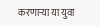करणाऱ्या या युवा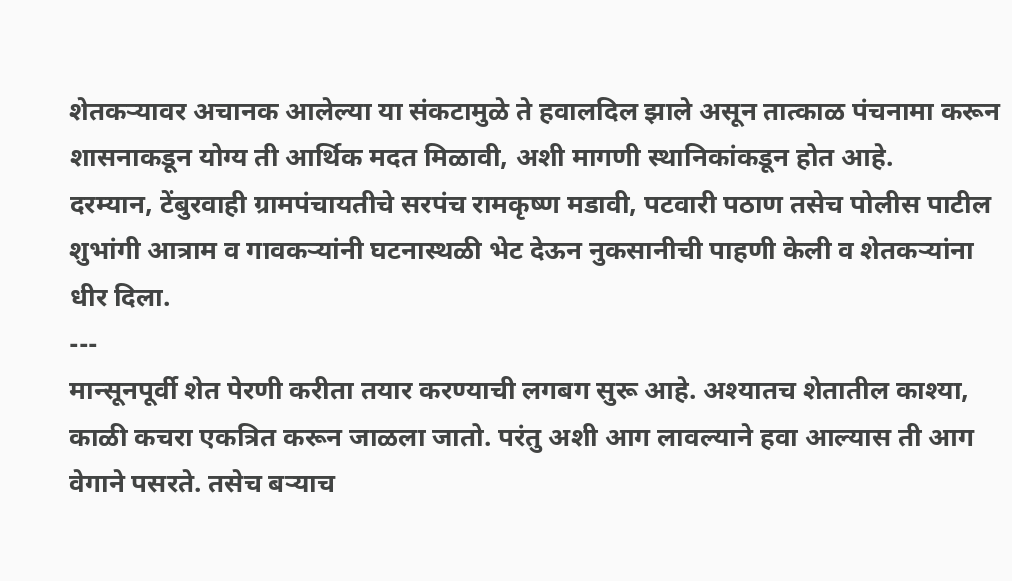शेतकऱ्यावर अचानक आलेल्या या संकटामुळे ते हवालदिल झाले असून तात्काळ पंचनामा करून शासनाकडून योग्य ती आर्थिक मदत मिळावी, अशी मागणी स्थानिकांकडून होत आहे.
दरम्यान, टेंबुरवाही ग्रामपंचायतीचे सरपंच रामकृष्ण मडावी, पटवारी पठाण तसेच पोलीस पाटील शुभांगी आत्राम व गावकऱ्यांनी घटनास्थळी भेट देऊन नुकसानीची पाहणी केली व शेतकऱ्यांना धीर दिला.
---
मान्सूनपूर्वी शेत पेरणी करीता तयार करण्याची लगबग सुरू आहे. अश्यातच शेतातील काश्या, काळी कचरा एकत्रित करून जाळला जातो. परंतु अशी आग लावल्याने हवा आल्यास ती आग वेगाने पसरते. तसेच बऱ्याच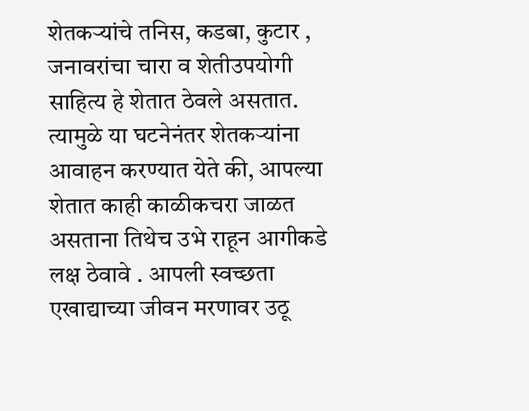शेतकऱ्यांचे तनिस, कडबा, कुटार , जनावरांचा चारा व शेतीउपयोगी साहित्य हे शेतात ठेवले असतात. त्यामुळे या घटनेनंतर शेतकऱ्यांना आवाहन करण्यात येते की, आपल्या शेतात काही काळीकचरा जाळत असताना तिथेच उभे राहून आगीकडे लक्ष ठेवावे . आपली स्वच्छता एखाद्याच्या जीवन मरणावर उठू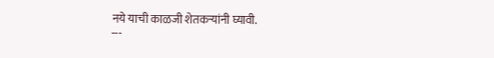नये याची काळजी शेतकऱ्यांनी घ्यावी.
---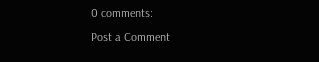0 comments:
Post a Comment